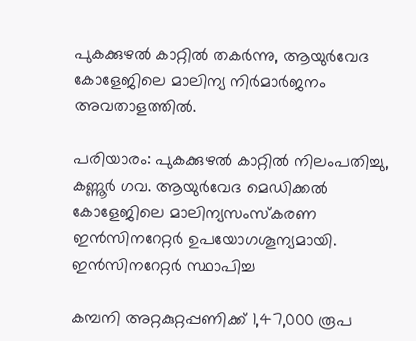പുകക്കുഴല്‍ കാറ്റില്‍ തകര്‍ന്നു, ആയുര്‍വേദ കോളേജിലെ മാലിന്യ നിര്‍മാര്‍ജനം അവതാളത്തില്‍.

പരിയാരം: പുകക്കുഴല്‍ കാറ്റില്‍ നിലംപതിച്ചു, കണ്ണൂര്‍ ഗവ. ആയുര്‍വേദ മെഡിക്കല്‍ കോളേജിലെ മാലിന്യസംസ്‌കരണ ഇന്‍സിനറേറ്റര്‍ ഉപയോഗശൂന്യമായി. ഇന്‍സിനറേറ്റര്‍ സ്ഥാപിച്ച

കമ്പനി അറ്റകുറ്റപ്പണിക്ക് 1,47,000 രൂപ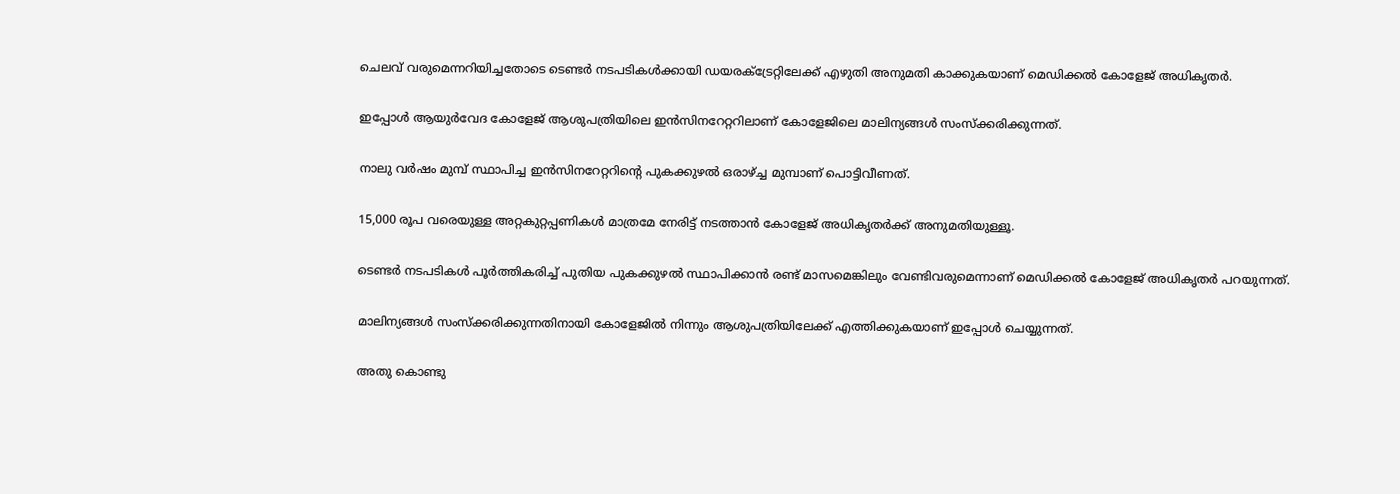ചെലവ് വരുമെന്നറിയിച്ചതോടെ ടെണ്ടര്‍ നടപടികള്‍ക്കായി ഡയരക്ട്രേറ്റിലേക്ക് എഴുതി അനുമതി കാക്കുകയാണ് മെഡിക്കല്‍ കോളേജ് അധികൃതര്‍.

ഇപ്പോള്‍ ആയുര്‍വേദ കോളേജ് ആശുപത്രിയിലെ ഇന്‍സിനറേറ്ററിലാണ് കോളേജിലെ മാലിന്യങ്ങള്‍ സംസ്‌ക്കരിക്കുന്നത്.

നാലു വര്‍ഷം മുമ്പ് സ്ഥാപിച്ച ഇന്‍സിനറേറ്ററിന്റെ പുകക്കുഴല്‍ ഒരാഴ്ച്ച മുമ്പാണ് പൊട്ടിവീണത്.

15,000 രൂപ വരെയുള്ള അറ്റകുറ്റപ്പണികള്‍ മാത്രമേ നേരിട്ട് നടത്താന്‍ കോളേജ് അധികൃതര്‍ക്ക് അനുമതിയുള്ളൂ.

ടെണ്ടര്‍ നടപടികള്‍ പൂര്‍ത്തികരിച്ച് പുതിയ പുകക്കുഴല്‍ സ്ഥാപിക്കാന്‍ രണ്ട് മാസമെങ്കിലും വേണ്ടിവരുമെന്നാണ് മെഡിക്കല്‍ കോളേജ് അധികൃതര്‍ പറയുന്നത്.

മാലിന്യങ്ങള്‍ സംസ്‌ക്കരിക്കുന്നതിനായി കോളേജില്‍ നിന്നും ആശുപത്രിയിലേക്ക് എത്തിക്കുകയാണ് ഇപ്പോള്‍ ചെയ്യുന്നത്.

അതു കൊണ്ടു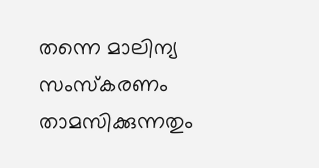തന്നെ മാലിന്യ സംസ്‌കരണം താമസിക്കുന്നതും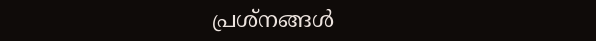പ്രശ്‌നങ്ങള്‍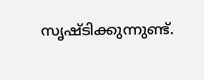സൃഷ്ടിക്കുന്നുണ്ട്.